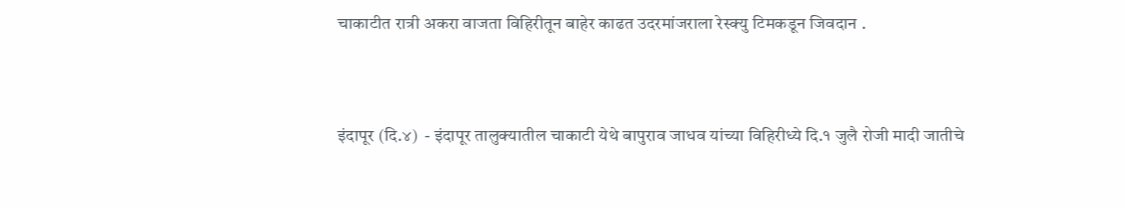चाकाटीत रात्री अकरा वाजता विहिरीतून बाहेर काढत उदरमांजराला रेस्क्यु टिमकडून जिवदान .


इंदापूर (दि.४)  - इंदापूर तालुक्यातील चाकाटी येथे बापुराव जाधव यांच्या विहिरीध्ये दि.१ जुलै रोजी मादी जातीचे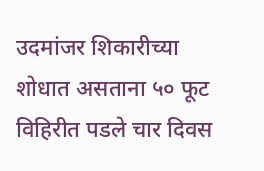उदमांजर शिकारीच्या शोधात असताना ५० फूट विहिरीत पडले चार दिवस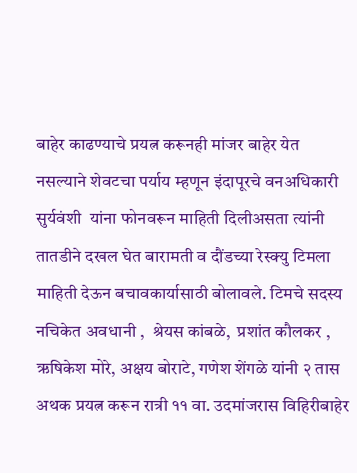बाहेर काढण्याचे प्रयत्न करूनही मांजर बाहेर येत नसल्याने शेवटचा पर्याय म्हणून इंदापूरचे वनअधिकारी  सुर्यवंशी  यांना फोनवरून माहिती दिलीअसता त्यांनी तातडीने दखल घेत बारामती व दौंडच्या रेस्क्यु टिमला माहिती देऊन बचावकार्यासाठी बोलावले. टिमचे सदस्य  नचिकेत अवधानी ,  श्रेयस कांबळे,  प्रशांत कौलकर ,  ऋषिकेश मोरे, अक्षय बोराटे, गणेश शेंगळे यांनी २ तास अथक प्रयत्न करून रात्री ११ वा. उदमांजरास विहिरीबाहेर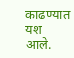काढण्यात यश आले.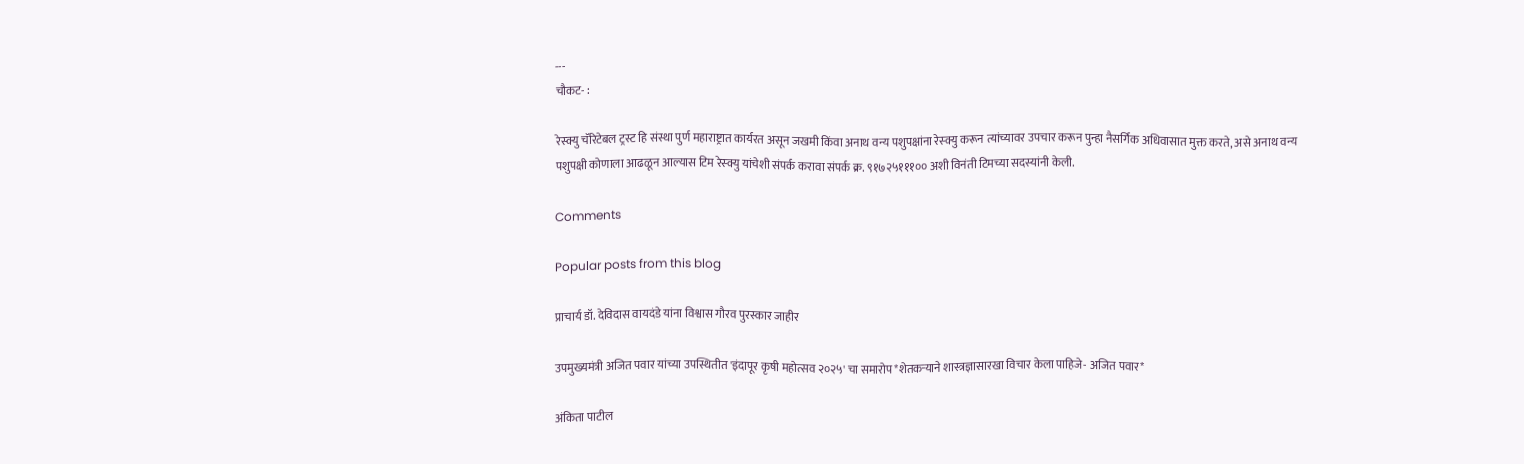---
चौकट- :

रेस्क्यु चॅरिटेबल ट्रस्ट हि संस्था पुर्ण महाराष्ट्रात कार्यरत असून जखमी किंवा अनाथ वन्य पशुपक्षांना रेस्क्यु करून त्यांच्यावर उपचार करून पुन्हा नैसर्गिक अधिवासात मुक्त करते, असे अनाथ वन्य पशुपक्षी कोणाला आढळून आल्यास टिम रेस्क्यु यांचेशी संपर्क करावा संपर्क क्र. ९१७२५१११०० अशी विनंती टिमच्या सदस्यांनी केली.

Comments

Popular posts from this blog

प्राचार्य डॉ. देविदास वायदंडे यांना विश्वास गौरव पुरस्कार जाहीर

उपमुख्यमंत्री अजित पवार यांच्या उपस्थितीत 'इंदापूर कृषी महोत्सव २०२५' चा समारोप*शेतकऱ्याने शास्त्रज्ञासारखा विचार केला पाहिजे- अजित पवार*

अंकिता पाटील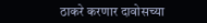ठाकरे करणार दावोसच्या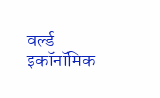वर्ल्ड इकॉनॉमिक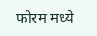फोरम मध्ये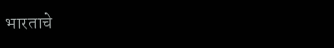भारताचे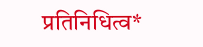प्रतिनिधित्व*